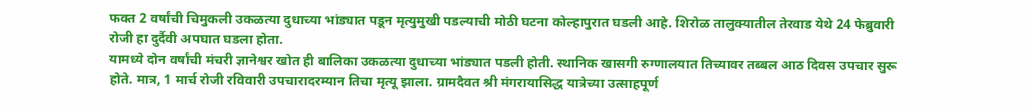फक्त 2 वर्षांची चिमुकली उकळत्या दुधाच्या भांड्यात पडून मृत्युमुखी पडल्याची मोठी घटना कोल्हापुरात घडली आहे. शिरोळ तालुक्यातील तेरवाड येथे 24 फेब्रुवारी रोजी हा दुर्दैवी अपघात घडला होता.
यामध्ये दोन वर्षांची मंचरी ज्ञानेश्वर खोत ही बालिका उकळत्या दुधाच्या भांड्यात पडली होती. स्थानिक खासगी रुग्णालयात तिच्यावर तब्बल आठ दिवस उपचार सुरू होते. मात्र, 1 मार्च रोजी रविवारी उपचारादरम्यान तिचा मृत्यू झाला. ग्रामदैवत श्री मंगरायासिद्ध यात्रेच्या उत्साहपूर्ण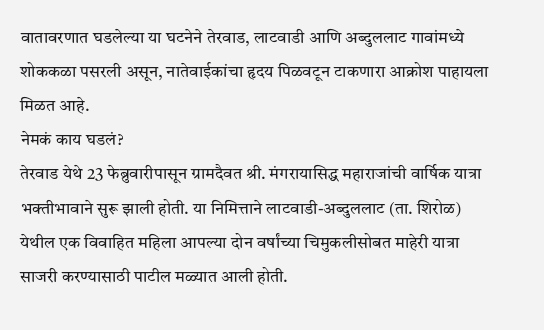वातावरणात घडलेल्या या घटनेने तेरवाड, लाटवाडी आणि अब्दुललाट गावांमध्ये शोककळा पसरली असून, नातेवाईकांचा हृदय पिळवटून टाकणारा आक्रोश पाहायला मिळत आहे.
नेमकं काय घडलं?
तेरवाड येथे 23 फेब्रुवारीपासून ग्रामदैवत श्री. मंगरायासिद्ध महाराजांची वार्षिक यात्रा भक्तीभावाने सुरू झाली होती. या निमित्ताने लाटवाडी-अब्दुललाट (ता. शिरोळ) येथील एक विवाहित महिला आपल्या दोन वर्षांच्या चिमुकलीसोबत माहेरी यात्रा साजरी करण्यासाठी पाटील मळ्यात आली होती.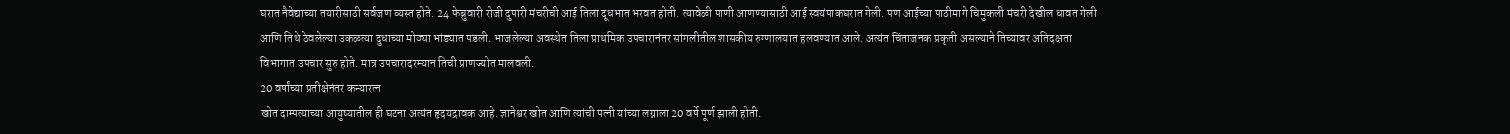घरात नैवेद्याच्या तयारीसाठी सर्वजण व्यस्त होते. 24 फेब्रुवारी रोजी दुपारी मंचरीची आई तिला दूधभात भरवत होती. त्यावेळी पाणी आणण्यासाठी आई स्वयंपाकघरात गेली. पण आईच्या पाठीमागे चिमुकली मंचरी देखील धावत गेली आणि तिथे ठेवलेल्या उकळत्या दुधाच्या मोठ्या भांड्यात पडली. भाजलेल्या अवस्थेत तिला प्राथमिक उपचारानंतर सांगलीतील शासकीय रुग्णालयात हलवण्यात आले. अत्यंत चिंताजनक प्रकृती असल्याने तिच्यावर अतिदक्षता विभागात उपचार सुरु होते. मात्र उपचारादरम्यान तिची प्राणज्योत मालवली.
20 वर्षांच्या प्रतीक्षेनंतर कन्यारत्न
खोत दाम्पत्याच्या आयुष्यातील ही घटना अत्यंत हृदयद्रावक आहे. ज्ञानेश्वर खोत आणि त्यांची पत्नी यांच्या लग्नाला 20 वर्षे पूर्ण झाली होती.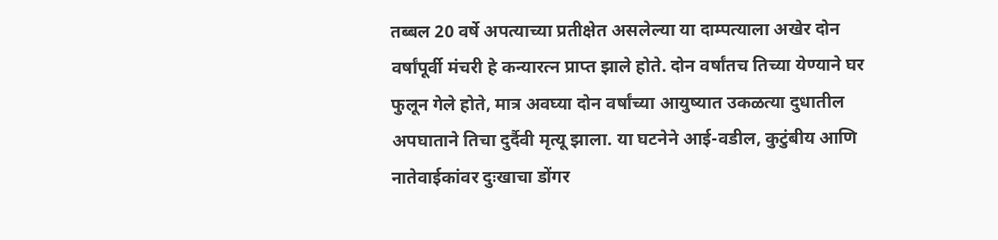तब्बल 20 वर्षे अपत्याच्या प्रतीक्षेत असलेल्या या दाम्पत्याला अखेर दोन वर्षांपूर्वी मंचरी हे कन्यारत्न प्राप्त झाले होते. दोन वर्षांतच तिच्या येण्याने घर फुलून गेले होते, मात्र अवघ्या दोन वर्षांच्या आयुष्यात उकळत्या दुधातील अपघाताने तिचा दुर्दैवी मृत्यू झाला. या घटनेने आई-वडील, कुटुंबीय आणि नातेवाईकांवर दुःखाचा डोंगर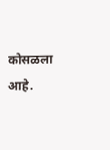कोसळला आहे.